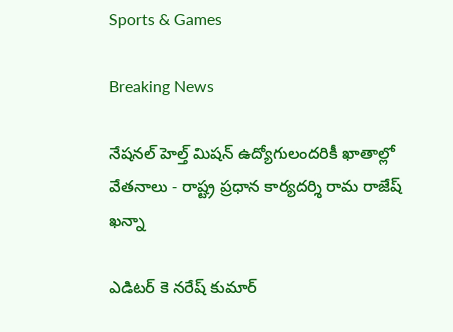Sports & Games

Breaking News

నేషనల్ హెల్త్ మిషన్ ఉద్యోగులందరికీ ఖాతాల్లో వేతనాలు - రాష్ట్ర ప్రధాన కార్యదర్శి రామ రాజేష్ ఖన్నా

ఎడిటర్ కె నరేష్ కుమార్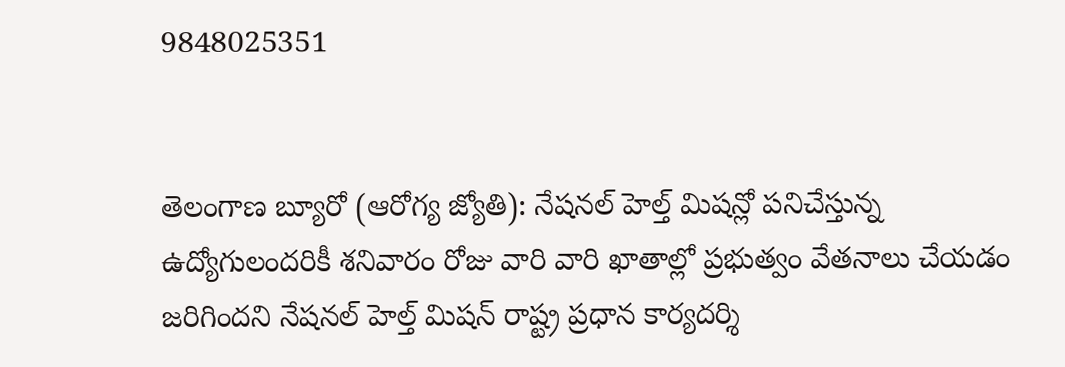9848025351


తెలంగాణ బ్యూరో (ఆరోగ్య జ్యోతి): నేషనల్ హెల్త్ మిషన్లో పనిచేస్తున్న ఉద్యోగులందరికీ శనివారం రోజు వారి వారి ఖాతాల్లో ప్రభుత్వం వేతనాలు చేయడం జరిగిందని నేషనల్ హెల్త్ మిషన్ రాష్ట్ర ప్రధాన కార్యదర్శి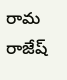రామ రాజేష్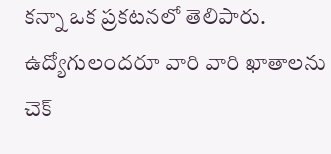కన్నా ఒక ప్రకటనలో తెలిపారు. ఉద్యోగులందరూ వారి వారి ఖాతాలను చెక్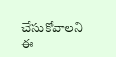చేసుకోవాలని ఈ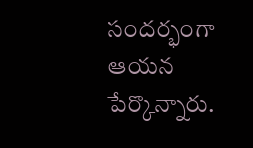సందర్భంగా ఆయన పేర్కొన్నారు.